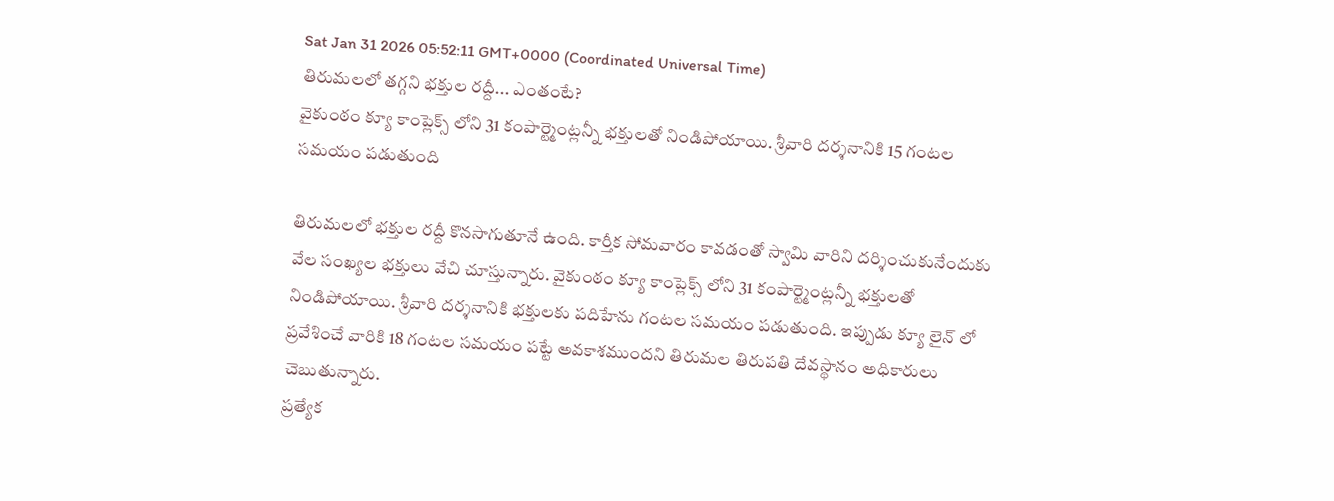Sat Jan 31 2026 05:52:11 GMT+0000 (Coordinated Universal Time)
తిరుమలలో తగ్గని భక్తుల రద్దీ... ఎంతంటే?
వైకుంఠం క్యూ కాంప్లెక్స్ లోని 31 కంపార్ట్మెంట్లన్నీ భక్తులతో నిండిపోయాయి. శ్రీవారి దర్శనానికి 15 గంటల సమయం పడుతుంది

తిరుమలలో భక్తుల రద్దీ కొనసాగుతూనే ఉంది. కార్తీక సోమవారం కావడంతో స్వామి వారిని దర్శించుకునేందుకు వేల సంఖ్యల భక్తులు వేచి చూస్తున్నారు. వైకుంఠం క్యూ కాంప్లెక్స్ లోని 31 కంపార్ట్మెంట్లన్నీ భక్తులతో నిండిపోయాయి. శ్రీవారి దర్శనానికి భక్తులకు పదిహేను గంటల సమయం పడుతుంది. ఇప్పుడు క్యూ లైన్ లో ప్రవేశించే వారికి 18 గంటల సమయం పట్టే అవకాశముందని తిరుమల తిరుపతి దేవస్థానం అధికారులు చెబుతున్నారు.
ప్రత్యేక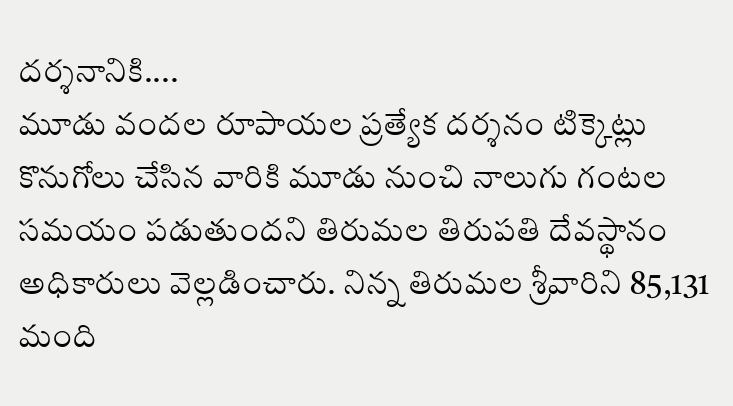దర్శనానికి....
మూడు వందల రూపాయల ప్రత్యేక దర్శనం టిక్కెట్లు కొనుగోలు చేసిన వారికి మూడు నుంచి నాలుగు గంటల సమయం పడుతుందని తిరుమల తిరుపతి దేవస్థానం అధికారులు వెల్లడించారు. నిన్న తిరుమల శ్రీవారిని 85,131 మంది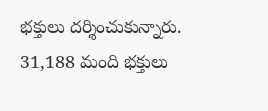భక్తులు దర్శించుకున్నారు. 31,188 మంది భక్తులు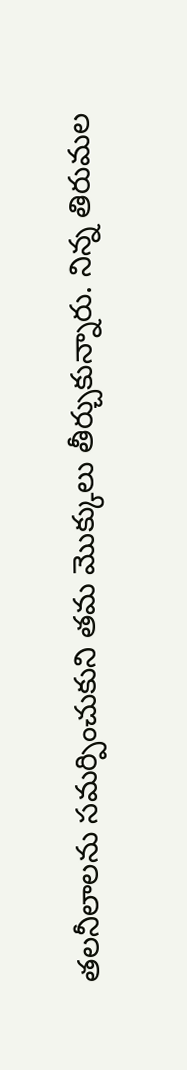తలనీలాలను సమర్పించుకుని తమ మొక్కులు తీర్చుకున్నారు. నిన్న తిరుమల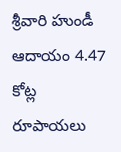శ్రీవారి హుండీ ఆదాయం 4.47 కోట్ల రూపాయలు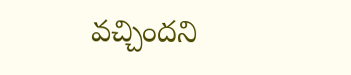వచ్చిందని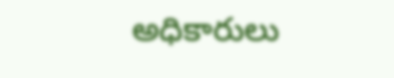అధికారులు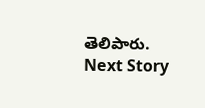తెలిపారు.
Next Story